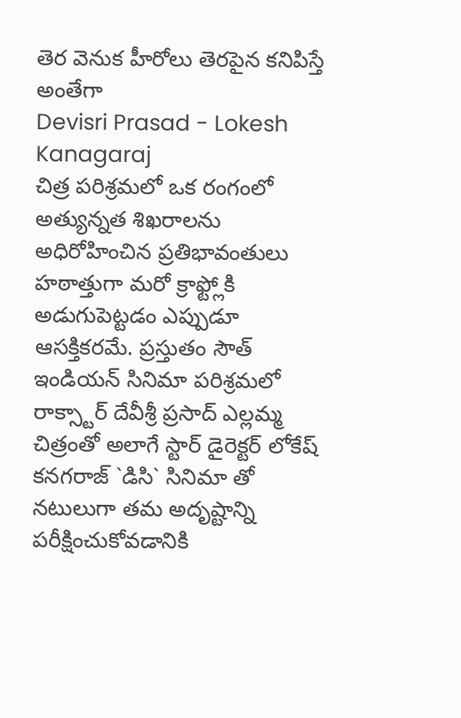తెర వెనుక హీరోలు తెరపైన కనిపిస్తే అంతేగా
Devisri Prasad - Lokesh Kanagaraj
చిత్ర పరిశ్రమలో ఒక రంగంలో అత్యున్నత శిఖరాలను అధిరోహించిన ప్రతిభావంతులు హఠాత్తుగా మరో క్రాఫ్ట్లోకి అడుగుపెట్టడం ఎప్పుడూ ఆసక్తికరమే. ప్రస్తుతం సౌత్ ఇండియన్ సినిమా పరిశ్రమలో రాక్స్టార్ దేవీశ్రీ ప్రసాద్ ఎల్లమ్మ చిత్రంతో అలాగే స్టార్ డైరెక్టర్ లోకేష్ కనగరాజ్ `డిసి` సినిమా తో నటులుగా తమ అదృష్టాన్ని పరీక్షించుకోవడానికి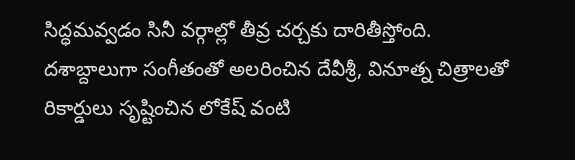సిద్ధమవ్వడం సినీ వర్గాల్లో తీవ్ర చర్చకు దారితీస్తోంది.
దశాబ్దాలుగా సంగీతంతో అలరించిన దేవీశ్రీ, వినూత్న చిత్రాలతో రికార్డులు సృష్టించిన లోకేష్ వంటి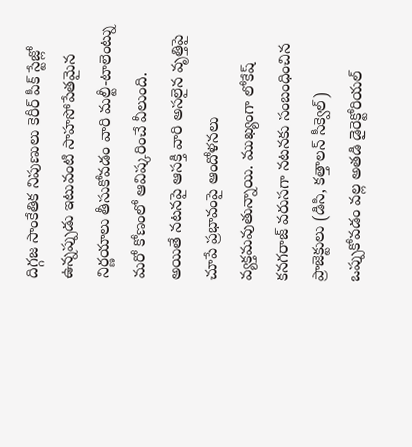దిగ్గజ సాంకేతిక నిపుణులు కెరీర్ పీక్ స్టేజ్లో ఉన్నప్పుడు ఇటువంటి సాహసోపేతమైన నిర్ణయాలు తీసుకోవడం వారి మల్టీ-టాలెంట్ను మరో కోణంలో ఆవిష్కరించే వీలుంది.
అయితే నటనపై ఆసక్తి వారి అసలైన వృత్తిపై చూపే ప్రభావంపై ఆందోళనలు వ్యక్తమవుతున్నాయి. ముఖ్యంగా లోకేష్ కనగరాజ్ వరుసగా నటనకు సంబంధించిన ప్రాజెక్టులు (డిసి, కత్తాలన్ సీక్వెల్) ఒప్పుకోవడం వల్ల అతడి డైరెక్టోరియల్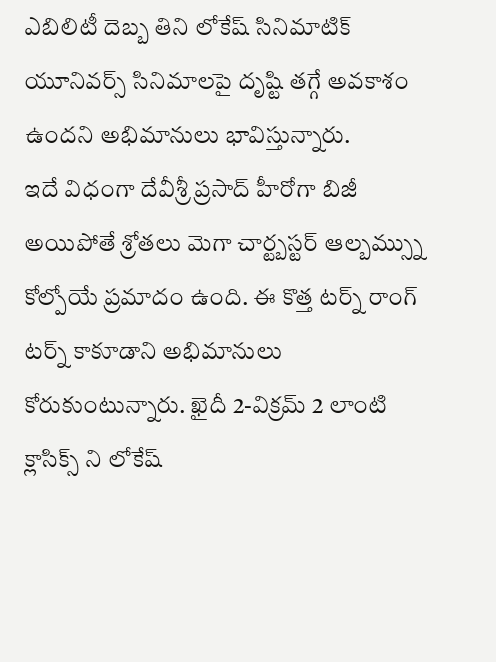ఎబిలిటీ దెబ్బ తిని లోకేష్ సినిమాటిక్ యూనివర్స్ సినిమాలపై దృష్టి తగ్గే అవకాశం ఉందని అభిమానులు భావిస్తున్నారు.
ఇదే విధంగా దేవీశ్రీ ప్రసాద్ హీరోగా బిజీ అయిపోతే శ్రోతలు మెగా చార్ట్బస్టర్ ఆల్బమ్స్ను కోల్పోయే ప్రమాదం ఉంది. ఈ కొత్త టర్న్ రాంగ్ టర్న్ కాకూడాని అభిమానులు కోరుకుంటున్నారు. ఖైదీ 2-విక్రమ్ 2 లాంటి క్లాసిక్స్ ని లోకేష్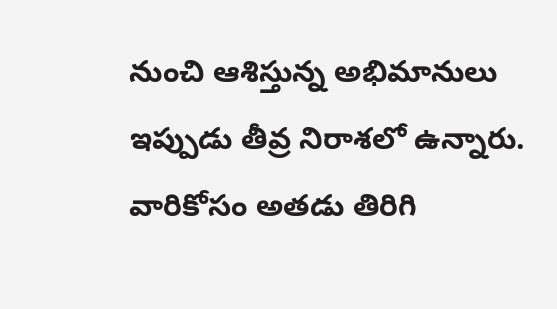నుంచి ఆశిస్తున్న అభిమానులు ఇప్పుడు తీవ్ర నిరాశలో ఉన్నారు. వారికోసం అతడు తిరిగి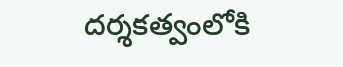దర్శకత్వంలోకి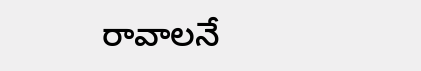రావాలనే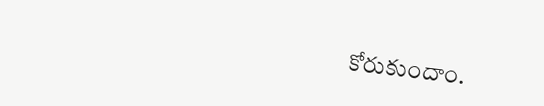కోరుకుందాం.